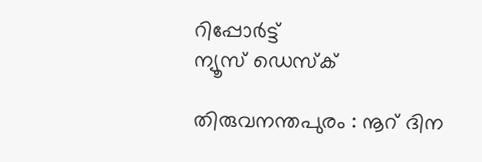റിപ്പോര്‍ട്ട്
ന്യൂസ് ഡെസ്ക്

തിരുവനന്തപുരം : നൂറ് ദിന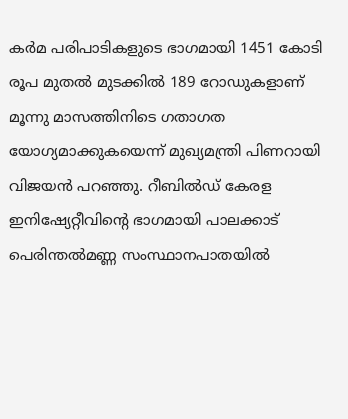കര്‍മ പരിപാടികളുടെ ഭാഗമായി 1451 കോടി രൂപ മുതല്‍ മുടക്കില്‍ 189 റോഡുകളാണ് മൂന്നു മാസത്തിനിടെ ഗതാഗത യോഗ്യമാക്കുകയെന്ന് മുഖ്യമന്ത്രി പിണറായി വിജയന്‍ പറഞ്ഞു. റീബില്‍ഡ് കേരള ഇനിഷ്യേറ്റീവിന്റെ ഭാഗമായി പാലക്കാട് പെരിന്തല്‍മണ്ണ സംസ്ഥാനപാതയില്‍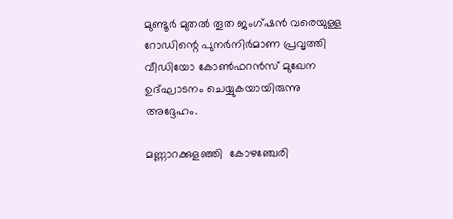മുണ്ടൂര്‍ മുതല്‍ തൂത ജംഗ്ഷന്‍ വരെയുള്ള റോഡിന്റെ പുനര്‍നിര്‍മാണ പ്രവൃത്തി വീഡിയോ കോണ്‍ഫറന്‍സ് മുഖേന ഉദ്ഘാടനം ചെയ്യുകയായിരുന്നു അദ്ദേഹം.

മണ്ണാറക്കുളഞ്ഞി  കോഴഞ്ചേരി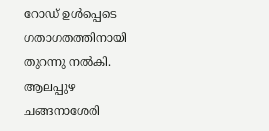റോഡ് ഉള്‍പ്പെടെ ഗതാഗതത്തിനായി തുറന്നു നല്‍കി. ആലപ്പുഴ  ചങ്ങനാശേരി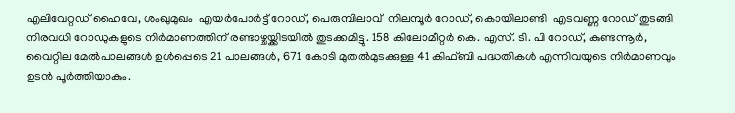എലിവേറ്റഡ് ഹൈവേ, ശംഖുമുഖം  എയര്‍പോര്‍ട്ട് റോഡ്, പെരുമ്പിലാവ്  നിലമ്പൂര്‍ റോഡ്, കൊയിലാണ്ടി  എടവണ്ണ റോഡ് തുടങ്ങി നിരവധി റോഡുകളുടെ നിര്‍മാണത്തിന് രണ്ടാഴ്ചയ്ക്കിടയില്‍ തുടക്കമിട്ടു. 158 കിലോമീറ്റര്‍ കെ. എസ്. ടി. പി റോഡ്, കുണ്ടന്നൂര്‍, വൈറ്റില മേല്‍പാലങ്ങള്‍ ഉള്‍പ്പെടെ 21 പാലങ്ങള്‍, 671 കോടി മുതല്‍മുടക്കുള്ള 41 കിഫ്ബി പദ്ധതികള്‍ എന്നിവയുടെ നിര്‍മാണവും ഉടന്‍ പൂര്‍ത്തിയാകും.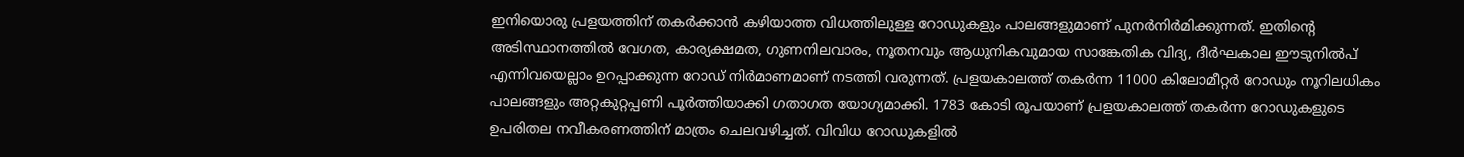ഇനിയൊരു പ്രളയത്തിന് തകര്‍ക്കാന്‍ കഴിയാത്ത വിധത്തിലുള്ള റോഡുകളും പാലങ്ങളുമാണ് പുനര്‍നിര്‍മിക്കുന്നത്. ഇതിന്റെ അടിസ്ഥാനത്തില്‍ വേഗത, കാര്യക്ഷമത, ഗുണനിലവാരം, നൂതനവും ആധുനികവുമായ സാങ്കേതിക വിദ്യ, ദീര്‍ഘകാല ഈടുനില്‍പ് എന്നിവയെല്ലാം ഉറപ്പാക്കുന്ന റോഡ് നിര്‍മാണമാണ് നടത്തി വരുന്നത്. പ്രളയകാലത്ത് തകര്‍ന്ന 11000 കിലോമീറ്റര്‍ റോഡും നൂറിലധികം പാലങ്ങളും അറ്റകുറ്റപ്പണി പൂര്‍ത്തിയാക്കി ഗതാഗത യോഗ്യമാക്കി. 1783 കോടി രൂപയാണ് പ്രളയകാലത്ത് തകര്‍ന്ന റോഡുകളുടെ ഉപരിതല നവീകരണത്തിന് മാത്രം ചെലവഴിച്ചത്. വിവിധ റോഡുകളില്‍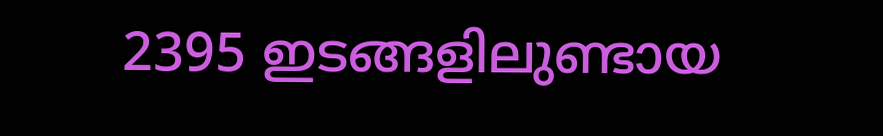2395 ഇടങ്ങളിലുണ്ടായ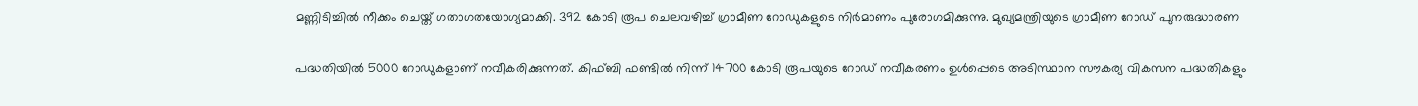മണ്ണിടിച്ചില്‍ നീക്കം ചെയ്ത് ഗതാഗതയോഗ്യമാക്കി. 392 കോടി രൂപ ചെലവഴിച്ച് ഗ്രാമീണ റോഡുകളുടെ നിര്‍മാണം പുരോഗമിക്കുന്നു. മുഖ്യമന്ത്രിയുടെ ഗ്രാമീണ റോഡ് പുനരുദ്ധാരണ

പദ്ധതിയില്‍ 5000 റോഡുകളാണ് നവീകരിക്കുന്നത്. കിഫ്ബി ഫണ്ടില്‍ നിന്ന് 14700 കോടി രൂപയുടെ റോഡ് നവീകരണം ഉള്‍പ്പെടെ അടിസ്ഥാന സൗകര്യ വികസന പദ്ധതികളും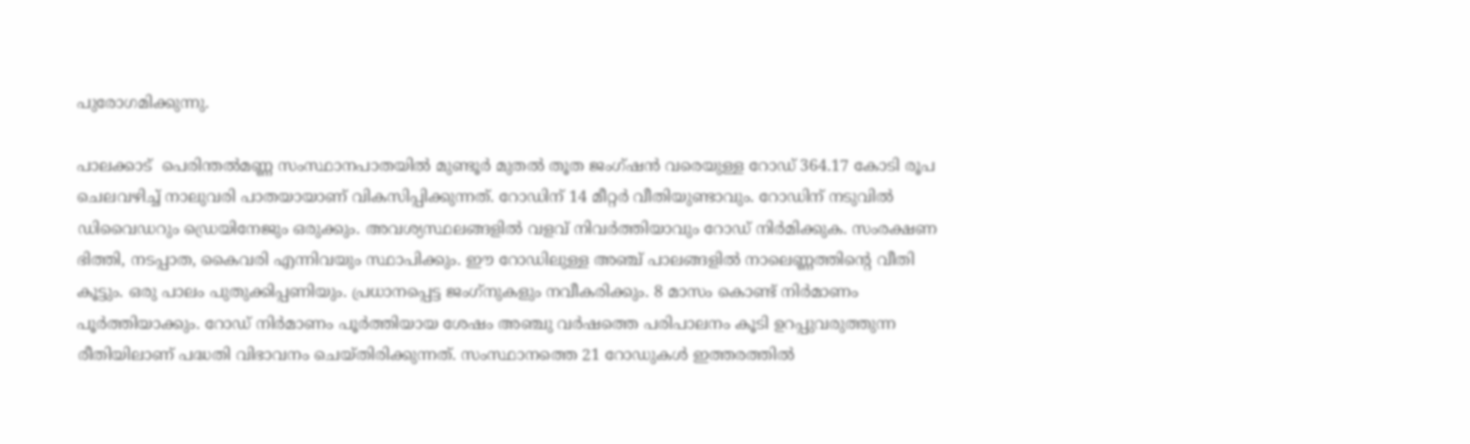പുരോഗമിക്കുന്നു.

പാലക്കാട്  പെരിന്തല്‍മണ്ണ സംസ്ഥാനപാതയില്‍ മുണ്ടൂര്‍ മുതല്‍ തൂത ജംഗ്ഷന്‍ വരെയുള്ള റോഡ് 364.17 കോടി രൂപ ചെലവഴിച്ച് നാലുവരി പാതയായാണ് വികസിപ്പിക്കുന്നത്. റോഡിന് 14 മീറ്റര്‍ വീതിയുണ്ടാവും. റോഡിന് നടുവില്‍ ഡിവൈഡറും ഡ്രെയിനേജും ഒരുക്കും. അവശ്യസ്ഥലങ്ങളില്‍ വളവ് നിവര്‍ത്തിയാവും റോഡ് നിര്‍മിക്കുക. സംരക്ഷണ ഭിത്തി, നടപ്പാത, കൈവരി എന്നിവയും സ്ഥാപിക്കും. ഈ റോഡിലുള്ള അഞ്ച് പാലങ്ങളില്‍ നാലെണ്ണത്തിന്റെ വീതി കൂട്ടും. ഒരു പാലം പുതുക്കിപ്പണിയും. പ്രധാനപ്പെട്ട ജംഗ്‌നുകളും നവീകരിക്കും. 8 മാസം കൊണ്ട് നിര്‍മാണം പൂര്‍ത്തിയാക്കും. റോഡ് നിര്‍മാണം പൂര്‍ത്തിയായ ശേഷം അഞ്ചു വര്‍ഷത്തെ പരിപാലനം കൂടി ഉറപ്പുവരുത്തുന്ന രീതിയിലാണ് പദ്ധതി വിഭാവനം ചെയ്തിരിക്കുന്നത്. സംസ്ഥാനത്തെ 21 റോഡുകള്‍ ഇത്തരത്തില്‍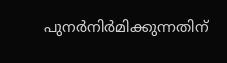പുനര്‍നിര്‍മിക്കുന്നതിന്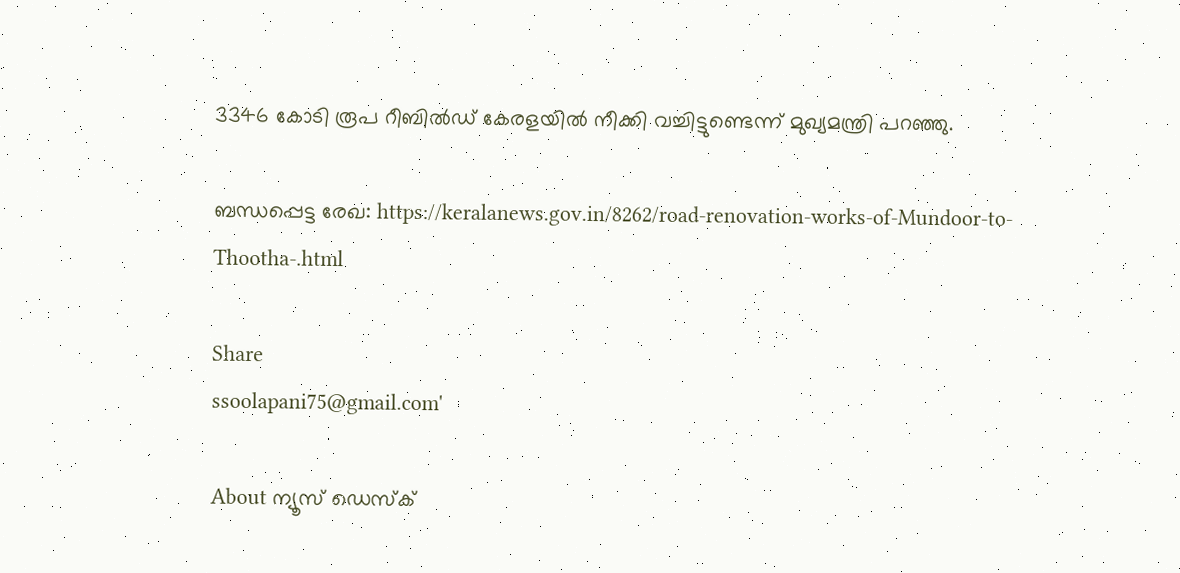3346 കോടി രൂപ റീബില്‍ഡ് കേരളയില്‍ നീക്കി വച്ചിട്ടുണ്ടെന്ന് മുഖ്യമന്ത്രി പറഞ്ഞു.

ബന്ധപ്പെട്ട രേഖ: https://keralanews.gov.in/8262/road-renovation-works-of-Mundoor-to-Thootha-.html

Share
ssoolapani75@gmail.com'

About ന്യൂസ് ഡെസ്ക്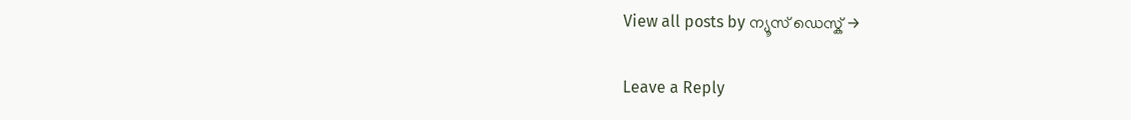View all posts by ന്യൂസ് ഡെസ്ക് →

Leave a Reply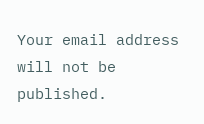Your email address will not be published.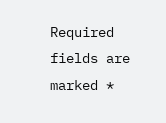Required fields are marked *